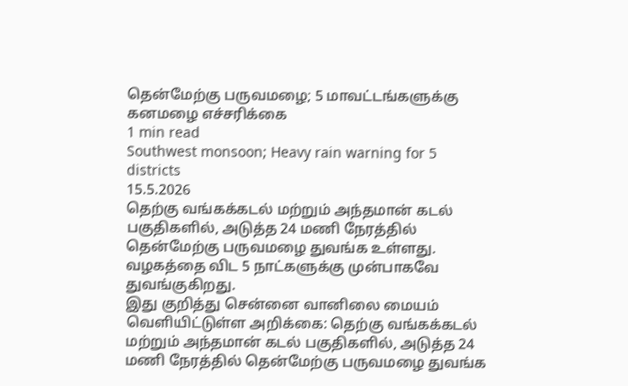தென்மேற்கு பருவமழை; 5 மாவட்டங்களுக்கு கனமழை எச்சரிக்கை
1 min read
Southwest monsoon; Heavy rain warning for 5 districts
15.5.2026
தெற்கு வங்கக்கடல் மற்றும் அந்தமான் கடல் பகுதிகளில், அடுத்த 24 மணி நேரத்தில் தென்மேற்கு பருவமழை துவங்க உள்ளது. வழகத்தை விட 5 நாட்களுக்கு முன்பாகவே துவங்குகிறது.
இது குறித்து சென்னை வானிலை மையம் வெளியிட்டுள்ள அறிக்கை: தெற்கு வங்கக்கடல் மற்றும் அந்தமான் கடல் பகுதிகளில், அடுத்த 24 மணி நேரத்தில் தென்மேற்கு பருவமழை துவங்க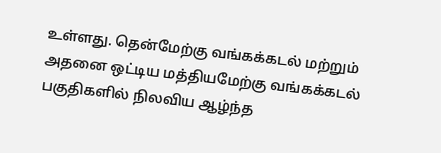உள்ளது. தென்மேற்கு வங்கக்கடல் மற்றும் அதனை ஒட்டிய மத்தியமேற்கு வங்கக்கடல் பகுதிகளில் நிலவிய ஆழ்ந்த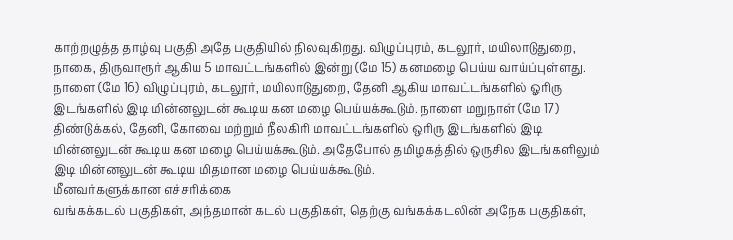காற்றழுத்த தாழ்வு பகுதி அதே பகுதியில் நிலவுகிறது. விழுப்புரம், கடலூர், மயிலாடுதுறை, நாகை, திருவாரூர் ஆகிய 5 மாவட்டங்களில் இன்று (மே 15) கனமழை பெய்ய வாய்ப்புள்ளது.
நாளை (மே 16) விழுப்புரம், கடலூர், மயிலாடுதுறை, தேனி ஆகிய மாவட்டங்களில் ஓரிரு இடங்களில் இடி மின்னலுடன் கூடிய கன மழை பெய்யக்கூடும். நாளை மறுநாள் (மே 17) திண்டுக்கல், தேனி, கோவை மற்றும் நீலகிரி மாவட்டங்களில் ஒரிரு இடங்களில் இடி மின்னலுடன் கூடிய கன மழை பெய்யக்கூடும். அதேபோல் தமிழகத்தில் ஒருசில இடங்களிலும் இடி மின்னலுடன் கூடிய மிதமான மழை பெய்யக்கூடும்.
மீனவர்களுக்கான எச்சரிக்கை
வங்கக்கடல் பகுதிகள், அந்தமான் கடல் பகுதிகள், தெற்கு வங்கக்கடலின் அநேக பகுதிகள்,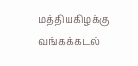மத்தியகிழக்கு வங்கக்கடல்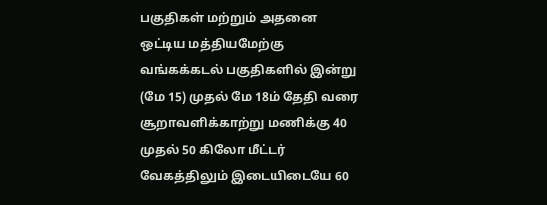பகுதிகள் மற்றும் அதனை ஒட்டிய மத்தியமேற்கு வங்கக்கடல் பகுதிகளில் இன்று (மே 15) முதல் மே 18ம் தேதி வரை சூறாவளிக்காற்று மணிக்கு 40 முதல் 50 கிலோ மீட்டர் வேகத்திலும் இடையிடையே 60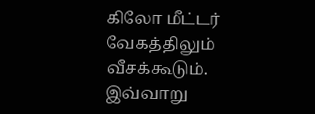கிலோ மீட்டர் வேகத்திலும் வீசக்கூடும். இவ்வாறு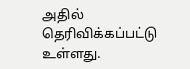அதில் தெரிவிக்கப்பட்டு உள்ளது.